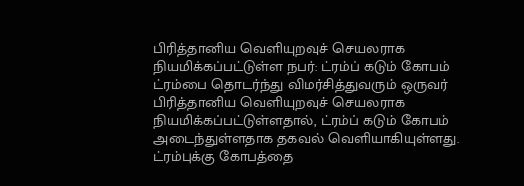பிரித்தானிய வெளியுறவுச் செயலராக நியமிக்கப்பட்டுள்ள நபர்: ட்ரம்ப் கடும் கோபம்
ட்ரம்பை தொடர்ந்து விமர்சித்துவரும் ஒருவர் பிரித்தானிய வெளியுறவுச் செயலராக நியமிக்கப்பட்டுள்ளதால், ட்ரம்ப் கடும் கோபம் அடைந்துள்ளதாக தகவல் வெளியாகியுள்ளது.
ட்ரம்புக்கு கோபத்தை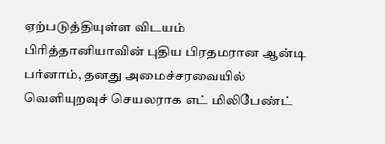ஏற்படுத்தியுள்ள விடயம்
பிரித்தானியாவின் புதிய பிரதமரான ஆன்டி பர்னாம், தனது அமைச்சரவையில் வெளியுறவுச் செயலராக எட் மிலிபேண்ட்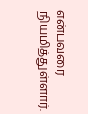என்பவரை நியமித்துள்ளார்.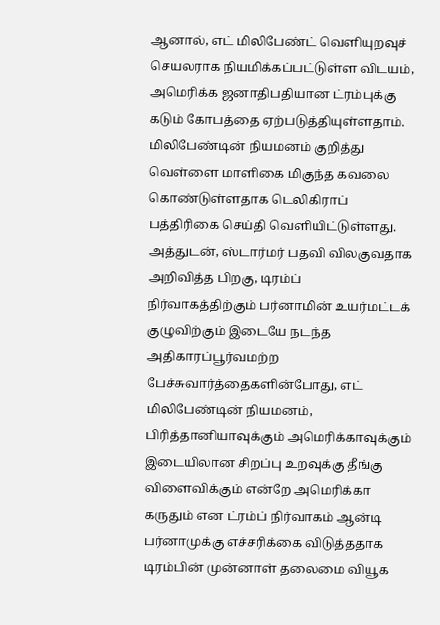ஆனால், எட் மிலிபேண்ட் வெளியுறவுச் செயலராக நியமிக்கப்பட்டுள்ள விடயம், அமெரிக்க ஜனாதிபதியான ட்ரம்புக்கு கடும் கோபத்தை ஏற்படுத்தியுள்ளதாம்.
மிலிபேண்டின் நியமனம் குறித்து வெள்ளை மாளிகை மிகுந்த கவலை கொண்டுள்ளதாக டெலிகிராப் பத்திரிகை செய்தி வெளியிட்டுள்ளது.
அத்துடன், ஸ்டார்மர் பதவி விலகுவதாக அறிவித்த பிறகு, டிரம்ப் நிர்வாகத்திற்கும் பர்னாமின் உயர்மட்டக் குழுவிற்கும் இடையே நடந்த அதிகாரப்பூர்வமற்ற பேச்சுவார்த்தைகளின்போது, எட் மிலிபேண்டின் நியமனம், பிரித்தானியாவுக்கும் அமெரிக்காவுக்கும் இடையிலான சிறப்பு உறவுக்கு தீங்கு விளைவிக்கும் என்றே அமெரிக்கா கருதும் என ட்ரம்ப் நிர்வாகம் ஆன்டி பர்னாமுக்கு எச்சரிக்கை விடுத்ததாக டிரம்பின் முன்னாள் தலைமை வியூக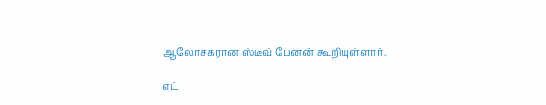ஆலோசகரான ஸ்டீவ் பேனன் கூறியுள்ளார்.

எட்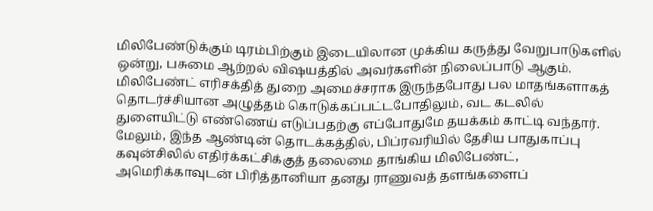மிலிபேண்டுக்கும் டிரம்பிற்கும் இடையிலான முக்கிய கருத்து வேறுபாடுகளில் ஒன்று, பசுமை ஆற்றல் விஷயத்தில் அவர்களின் நிலைப்பாடு ஆகும்.
மிலிபேண்ட் எரிசக்தித் துறை அமைச்சராக இருந்தபோது பல மாதங்களாகத் தொடர்ச்சியான அழுத்தம் கொடுக்கப்பட்டபோதிலும், வட கடலில் துளையிட்டு எண்ணெய் எடுப்பதற்கு எப்போதுமே தயக்கம் காட்டி வந்தார்.
மேலும், இந்த ஆண்டின் தொடக்கத்தில், பிப்ரவரியில் தேசிய பாதுகாப்பு கவுன்சிலில் எதிர்க்கட்சிக்குத் தலைமை தாங்கிய மிலிபேண்ட், அமெரிக்காவுடன் பிரித்தானியா தனது ராணுவத் தளங்களைப்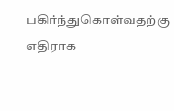பகிர்ந்துகொள்வதற்கு எதிராக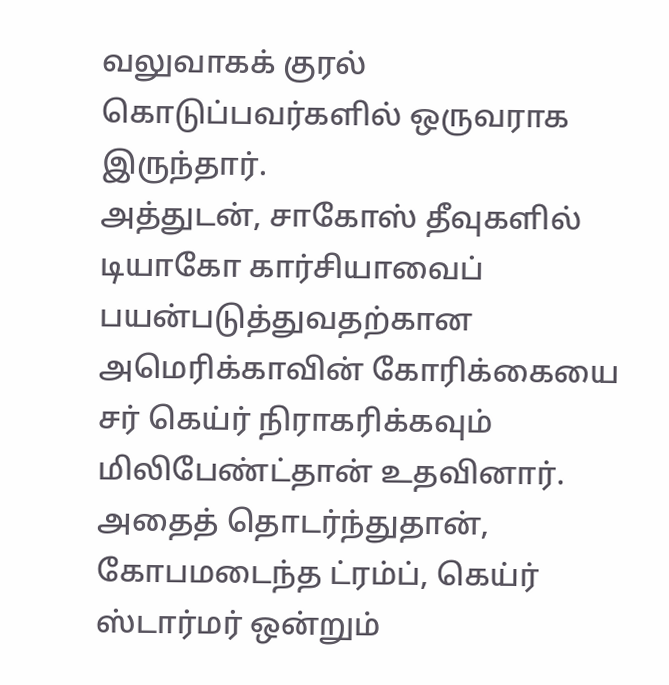வலுவாகக் குரல் கொடுப்பவர்களில் ஒருவராக இருந்தார்.
அத்துடன், சாகோஸ் தீவுகளில் டியாகோ கார்சியாவைப் பயன்படுத்துவதற்கான அமெரிக்காவின் கோரிக்கையை சர் கெய்ர் நிராகரிக்கவும் மிலிபேண்ட்தான் உதவினார். அதைத் தொடர்ந்துதான், கோபமடைந்த ட்ரம்ப், கெய்ர் ஸ்டார்மர் ஒன்றும்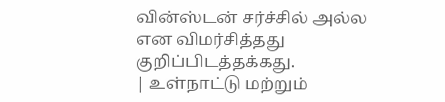வின்ஸ்டன் சர்ச்சில் அல்ல என விமர்சித்தது குறிப்பிடத்தக்கது.
| உள்நாட்டு மற்றும்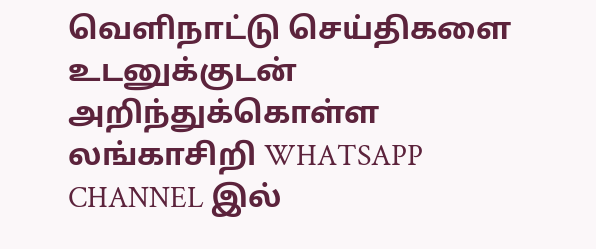வெளிநாட்டு செய்திகளை உடனுக்குடன் அறிந்துக்கொள்ள லங்காசிறி WHATSAPP CHANNEL இல்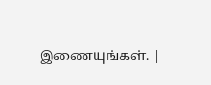இணையுங்கள். |